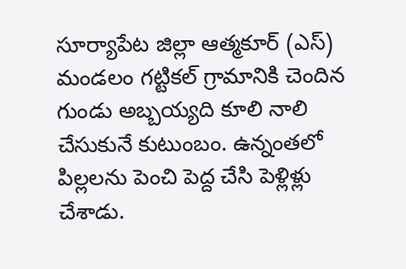సూర్యాపేట జిల్లా ఆత్మకూర్ (ఎస్) మండలం గట్టికల్ గ్రామానికి చెందిన గుండు అబ్బయ్యది కూలి నాలి చేసుకునే కుటుంబం. ఉన్నంతలో పిల్లలను పెంచి పెద్ద చేసి పెళ్లిళ్లు చేశాడు.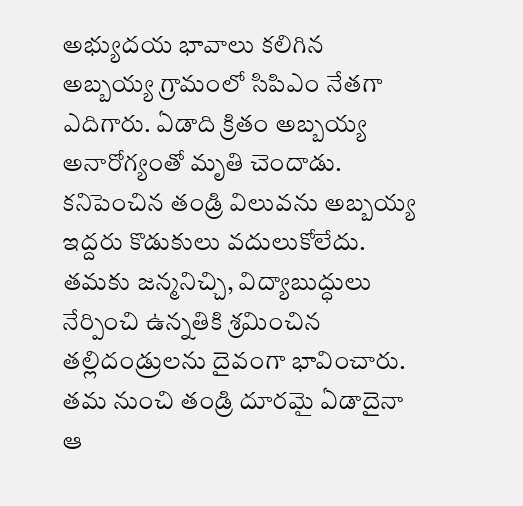అభ్యుదయ భావాలు కలిగిన అబ్బయ్య గ్రామంలో సిపిఎం నేతగా ఎదిగారు. ఏడాది క్రితం అబ్బయ్య అనారోగ్యంతో మృతి చెందాడు. కనిపెంచిన తండ్రి విలువను అబ్బయ్య ఇద్దరు కొడుకులు వదులుకోలేదు. తమకు జన్మనిచ్చి, విద్యాబుద్ధులు నేర్పించి ఉన్నతికి శ్రమించిన తల్లిదండ్రులను దైవంగా భావించారు.
తమ నుంచి తండ్రి దూరమై ఏడాదైనా ఆ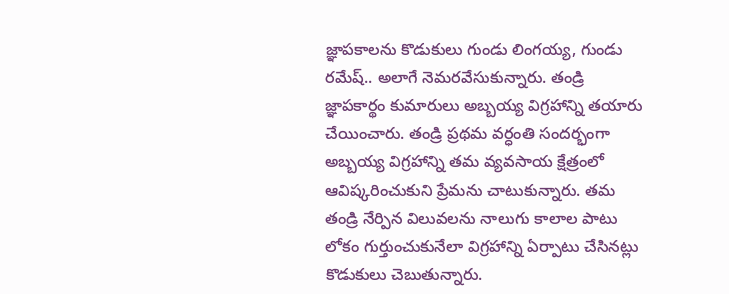జ్ఞాపకాలను కొడుకులు గుండు లింగయ్య, గుండు రమేష్.. అలాగే నెమరవేసుకున్నారు. తండ్రి జ్ఞాపకార్థం కుమారులు అబ్బయ్య విగ్రహాన్ని తయారు చేయించారు. తండ్రి ప్రథమ వర్ధంతి సందర్భంగా అబ్బయ్య విగ్రహాన్ని తమ వ్యవసాయ క్షేత్రంలో ఆవిష్కరించుకుని ప్రేమను చాటుకున్నారు. తమ తండ్రి నేర్పిన విలువలను నాలుగు కాలాల పాటు లోకం గుర్తుంచుకునేలా విగ్రహాన్ని ఏర్పాటు చేసినట్లు కొడుకులు చెబుతున్నారు.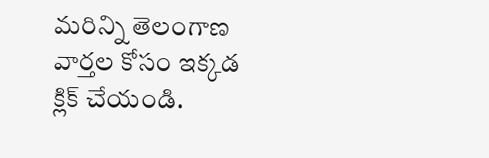మరిన్ని తెలంగాణ వార్తల కోసం ఇక్కడ క్లిక్ చేయండి.